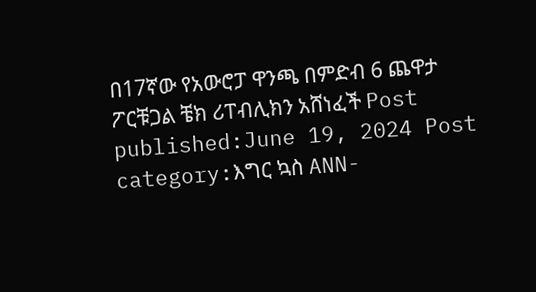በ17ኛው የአውሮፓ ዋንጫ በምድብ 6 ጨዋታ ፖርቹጋል ቼክ ሪፐብሊክን አሸነፈች Post published:June 19, 2024 Post category:እግር ኳስ ANN-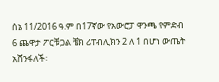ሰኔ 11/2016 ዓ.ም በ17ኛው የአውሮፓ ዋንጫ የምድብ 6 ጨዋታ ፖርቹጋል ቼክ ሪፐብሊክን 2 ለ 1 በሆነ ውጤት አሸንፋለች፡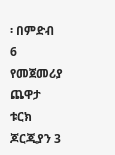፡ በምድብ 6 የመጀመሪያ ጨዋታ ቱርክ ጆርጂያን 3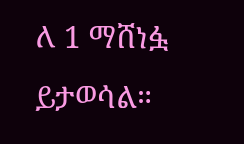ለ 1 ማሸነፏ ይታወሳል።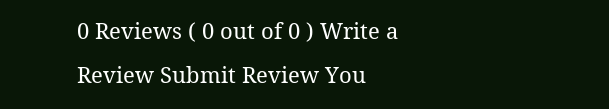0 Reviews ( 0 out of 0 ) Write a Review Submit Review You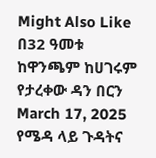Might Also Like በ32 ዓመቱ ከዋንጫም ከሀገሩም የታረቀው ዳን በርን March 17, 2025 የሜዳ ላይ ጉዳትና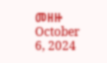መዘዙ October 6, 2024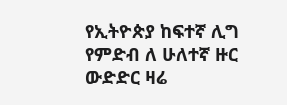የኢትዮጵያ ከፍተኛ ሊግ የምድብ ለ ሁለተኛ ዙር ውድድር ዛሬ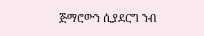ጅማሮውን ሲያደርግ ንብ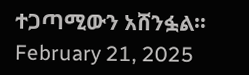ተጋጣሚውን አሸንፏል። February 21, 2025